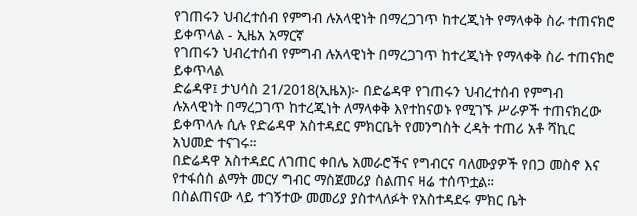የገጠሩን ህብረተሰብ የምግብ ሉአላዊነት በማረጋገጥ ከተረጂነት የማላቀቅ ስራ ተጠናክሮ ይቀጥላል - ኢዜአ አማርኛ
የገጠሩን ህብረተሰብ የምግብ ሉአላዊነት በማረጋገጥ ከተረጂነት የማላቀቅ ስራ ተጠናክሮ ይቀጥላል
ድሬዳዋ፤ ታህሳስ 21/2018(ኢዜአ)፦ በድሬዳዋ የገጠሩን ህብረተሰብ የምግብ ሉአላዊነት በማረጋገጥ ከተረጂነት ለማላቀቅ እየተከናወኑ የሚገኙ ሥራዎች ተጠናክረው ይቀጥላሉ ሲሉ የድሬዳዋ አስተዳደር ምክርቤት የመንግስት ረዳት ተጠሪ አቶ ሻኪር አህመድ ተናገሩ።
በድሬዳዋ አስተዳደር ለገጠር ቀበሌ አመራሮችና የግብርና ባለሙያዎች የበጋ መስኖ እና የተፋሰስ ልማት መርሃ ግብር ማስጀመሪያ ስልጠና ዛሬ ተሰጥቷል።
በስልጠናው ላይ ተገኝተው መመሪያ ያስተላለፉት የአስተዳደሩ ምክር ቤት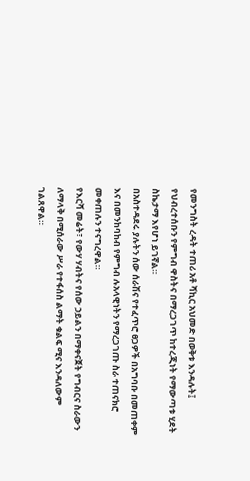የመንግስት ረዳት ተጠሪ አቶ ሻኪር አህመድ በወቅቱ እንዳሉት፤ የህብረተሰቡን የምግብ ዋስትና በማረጋገጥ ከተረጂነት የማውጣቱ ሂደት ስኬታማ እየሆነ ይገኛል።
በአስተዳደሩ ያሉትን ሰው ሰራሽና የተፈጥሮ ፀጋዎች በአግባቡ በመጠቀም እና በመንከባከብ የምግብ ሉአላዊነትን የማረጋገጡ ስራ ተጠናክሮ መቀጠሉን ተናግረዋል።
የእርሻ መሬት፣ የውሃ ሃብትና የሰው ኃይልን በማቀናጀት የግብርና ስራውን ለማላቅ በሚሰራው ሥራ የተፋሰስ ልማት ቁልፍ ሚና እንዳለውም ገልጸዋል።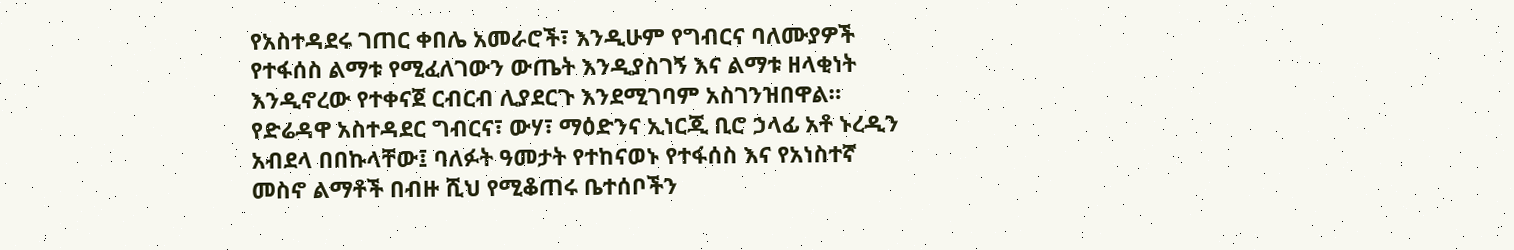የአስተዳደሩ ገጠር ቀበሌ አመራሮች፣ እንዲሁም የግብርና ባለሙያዎች የተፋሰስ ልማቱ የሚፈለገውን ውጤት እንዲያስገኝ እና ልማቱ ዘላቂነት እንዲኖረው የተቀናጀ ርብርብ ሊያደርጉ እንደሚገባም አስገንዝበዋል።
የድሬዳዋ አስተዳደር ግብርና፣ ውሃ፣ ማዕድንና ኢነርጂ ቢሮ ኃላፊ አቶ ኑረዲን አብደላ በበኩላቸው፤ ባለፉት ዓመታት የተከናወኑ የተፋሰስ እና የአነስተኛ መስኖ ልማቶች በብዙ ሺህ የሚቆጠሩ ቤተሰቦችን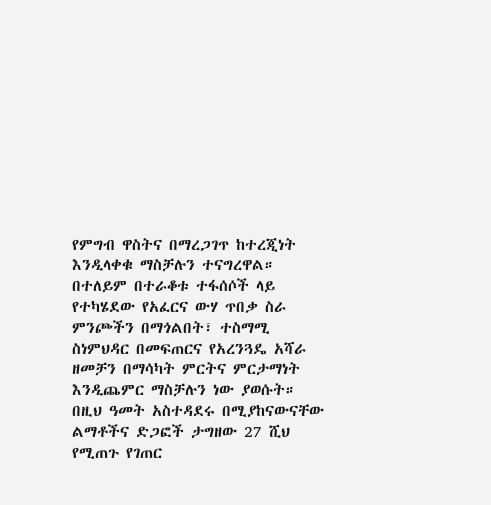የምግብ ዋስትና በማረጋገጥ ከተረጂነት እንዲላቀቁ ማስቻሉን ተናግረዋል።
በተለይም በተራቆቱ ተፋሰሶች ላይ የተካሄደው የአፈርና ውሃ ጥበቃ ስራ ምንጮችን በማጎልበት፣ ተስማሚ ስነምህዳር በመፍጠርና የአረንጓዴ አሻራ ዘመቻን በማሳካት ምርትና ምርታማነት እንዲጨምር ማስቻሉን ነው ያወሱት።
በዚህ ዓመት አስተዳደሩ በሚያከናውናቸው ልማቶችና ድጋፎች ታግዘው 27 ሺህ የሚጠጉ የገጠር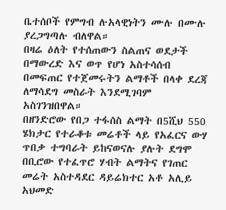ቤተሰቦች የምግብ ሉአላዊነትን ሙሉ በሙሉ ያረጋግጣሉ ብለዋል።
በዛሬ ዕለት የተሰጠውን ስልጠና ወደታች በማውረድ እና ወጥ የሆነ አስተሳሰብ በመፍጠር የተጀመሩትን ልማቶች በላቀ ደረጃ ለማሳደግ መስራት እንደሚገባም አስገንዝበዋል።
በዘንድሮው የበጋ ተፋሰስ ልማት በ5ሺህ 550 ሄክታር የተራቆቱ መሬቶች ላይ የአፈርና ውሃ ጥበቃ ተግባራት ይከናወናሉ ያሉት ደግሞ በቢሮው የተፈጥሮ ሃብት ልማትና የገጠር መሬት አስተዳደር ዳይሬክተር አቶ አሊይ አህመድ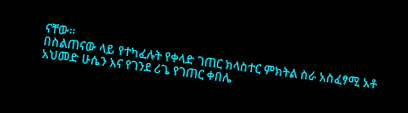ናቸው።
በስልጠናው ላይ የተካፈሉት የቀላድ ገጠር ክላስተር ምክትል ስራ አስፈፃሚ አቶ አህመድ ሁሴን እና የገንደ ሪጌ የገጠር ቀበሌ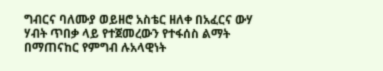ግብርና ባለሙያ ወይዘሮ አስቴር ዘለቀ በአፈርና ውሃ ሃብት ጥበቃ ላይ የተጀመረውን የተፋሰስ ልማት በማጠናከር የምግብ ሉአላዊነት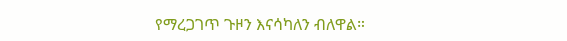የማረጋገጥ ጉዞን እናሳካለን ብለዋል።